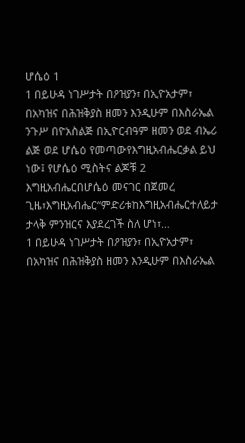ሆሴዕ 1
1 በይሁዳ ነገሥታት በዖዝያን፣ በኢዮአታም፣ በአካዝና በሕዝቅያስ ዘመን እንዲሁም በእስራኤል ንጉሥ በዮአስልጅ በኢዮርብዓም ዘመን ወደ ብኤሪ ልጅ ወደ ሆሴዕ የመጣውየእግዚአብሔርቃል ይህ ነው፤ የሆሴዕ ሚስትና ልጆቹ 2 እግዚአብሔርበሆሴዕ መናገር በጀመረ ጊዜ፣እግዚአብሔር“ምድሪቱከእግዚአብሔርተለይታ ታላቅ ምንዝርና እያደረገች ስለ ሆነ፣…
1 በይሁዳ ነገሥታት በዖዝያን፣ በኢዮአታም፣ በአካዝና በሕዝቅያስ ዘመን እንዲሁም በእስራኤል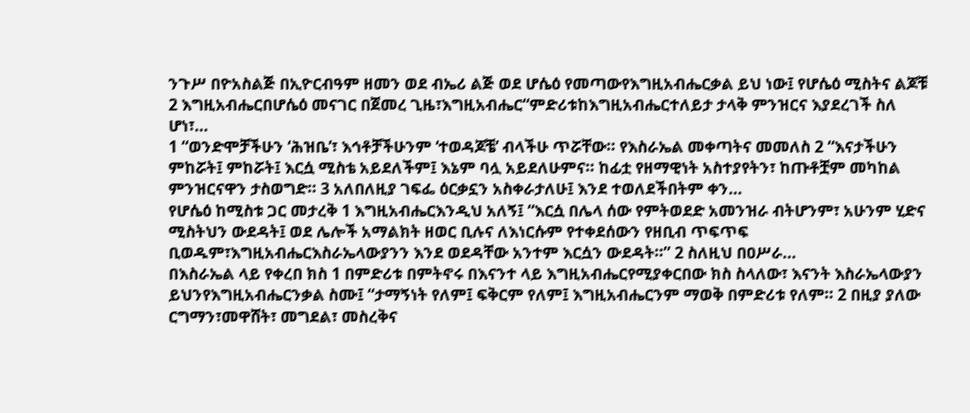ንጉሥ በዮአስልጅ በኢዮርብዓም ዘመን ወደ ብኤሪ ልጅ ወደ ሆሴዕ የመጣውየእግዚአብሔርቃል ይህ ነው፤ የሆሴዕ ሚስትና ልጆቹ 2 እግዚአብሔርበሆሴዕ መናገር በጀመረ ጊዜ፣እግዚአብሔር“ምድሪቱከእግዚአብሔርተለይታ ታላቅ ምንዝርና እያደረገች ስለ ሆነ፣…
1 “ወንድሞቻችሁን ‘ሕዝቤ’፣ እኅቶቻችሁንም ‘ተወዳጆቼ’ ብላችሁ ጥሯቸው። የእስራኤል መቀጣትና መመለስ 2 “እናታችሁን ምከሯት፤ ምከሯት፤ እርሷ ሚስቴ አይደለችም፤ እኔም ባሏ አይደለሁምና። ከፊቷ የዘማዊነት አስተያየትን፣ ከጡቶቿም መካከል ምንዝርናዋን ታስወግድ። 3 አለበለዚያ ገፍፌ ዕርቃኗን አስቀራታለሁ፤ እንደ ተወለደችበትም ቀን…
የሆሴዕ ከሚስቱ ጋር መታረቅ 1 እግዚአብሔርእንዲህ አለኝ፤ “እርሷ በሌላ ሰው የምትወደድ አመንዝራ ብትሆንም፣ አሁንም ሂድና ሚስትህን ውደዳት፤ ወደ ሌሎች አማልክት ዘወር ቢሉና ለእነርሱም የተቀደሰውን የዘቢብ ጥፍጥፍ ቢወዱም፣እግዚአብሔርእስራኤላውያንን እንደ ወደዳቸው አንተም እርሷን ውደዳት።” 2 ስለዚህ በዐሥራ…
በእስራኤል ላይ የቀረበ ክስ 1 በምድሪቱ በምትኖሩ በእናንተ ላይ እግዚአብሔርየሚያቀርበው ክስ ስላለው፣ እናንት እስራኤላውያን ይህንየእግዚአብሔርንቃል ስሙ፤ “ታማኝነት የለም፤ ፍቅርም የለም፤ እግዚአብሔርንም ማወቅ በምድሪቱ የለም። 2 በዚያ ያለው ርግማን፣መዋሸት፣ መግደል፣ መስረቅና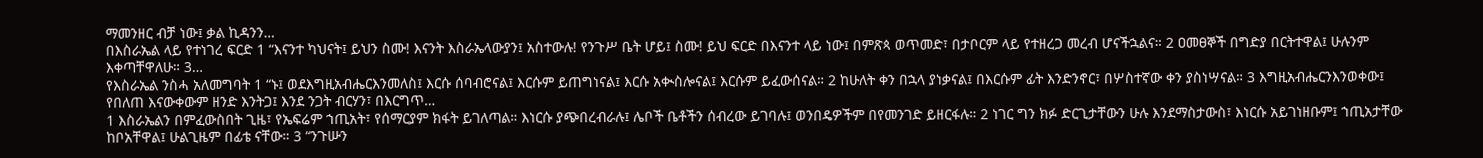ማመንዘር ብቻ ነው፤ ቃል ኪዳንን…
በእስራኤል ላይ የተነገረ ፍርድ 1 “እናንተ ካህናት፤ ይህን ስሙ! እናንት እስራኤላውያን፤ አስተውሉ! የንጉሥ ቤት ሆይ፤ ስሙ! ይህ ፍርድ በእናንተ ላይ ነው፤ በምጽጳ ወጥመድ፣ በታቦርም ላይ የተዘረጋ መረብ ሆናችኋልና። 2 ዐመፀኞች በግድያ በርትተዋል፤ ሁሉንም እቀጣቸዋለሁ። 3…
የእስራኤል ንስሓ አለመግባት 1 “ኑ፤ ወደእግዚአብሔርእንመለስ፤ እርሱ ሰባብሮናል፤ እርሱም ይጠግነናል፤ እርሱ አቊስሎናል፤ እርሱም ይፈውሰናል። 2 ከሁለት ቀን በኋላ ያነቃናል፤ በእርሱም ፊት እንድንኖር፣ በሦስተኛው ቀን ያስነሣናል። 3 እግዚአብሔርንእንወቀው፤ የበለጠ እናውቀውም ዘንድ እንትጋ፤ እንደ ንጋት ብርሃን፣ በእርግጥ…
1 እስራኤልን በምፈውስበት ጊዜ፣ የኤፍሬም ኀጢአት፣ የሰማርያም ክፋት ይገለጣል። እነርሱ ያጭበረብራሉ፤ ሌቦች ቤቶችን ሰብረው ይገባሉ፤ ወንበዴዎችም በየመንገድ ይዘርፋሉ። 2 ነገር ግን ክፉ ድርጊታቸውን ሁሉ እንደማስታውስ፣ እነርሱ አይገነዘቡም፤ ኀጢአታቸው ከቦአቸዋል፤ ሁልጊዜም በፊቴ ናቸው። 3 “ንጉሡን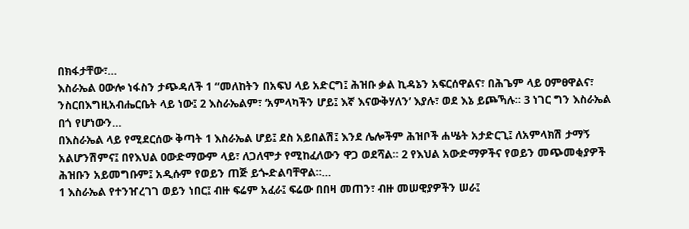በክፋታቸው፣…
እስራኤል ዐውሎ ነፋስን ታጭዳለች 1 “መለከትን በአፍህ ላይ አድርግ፤ ሕዝቡ ቃል ኪዳኔን አፍርሰዋልና፣ በሕጌም ላይ ዐምፀዋልና፣ ንስርበእግዚአብሔርቤት ላይ ነው፤ 2 እስራኤልም፣ ‘አምላካችን ሆይ፤ እኛ እናውቅሃለን’ እያሉ፣ ወደ እኔ ይጮኻሉ። 3 ነገር ግን እስራኤል በጎ የሆነውን…
በእስራኤል ላይ የሚደርሰው ቅጣት 1 እስራኤል ሆይ፤ ደስ አይበልሽ፤ እንደ ሌሎችም ሕዝቦች ሐሤት አታድርጊ፤ ለአምላክሽ ታማኝ አልሆንሽምና፤ በየእህል ዐውድማውም ላይ፣ ለጋለሞታ የሚከፈለውን ዋጋ ወደሻል። 2 የእህል አውድማዎችና የወይን መጭመቂያዎች ሕዝቡን አይመግቡም፤ አዲሱም የወይን ጠጅ ይጐድልባቸዋል።…
1 እስራኤል የተንዠረገገ ወይን ነበር፤ ብዙ ፍሬም አፈራ፤ ፍሬው በበዛ መጠን፣ ብዙ መሠዊያዎችን ሠራ፤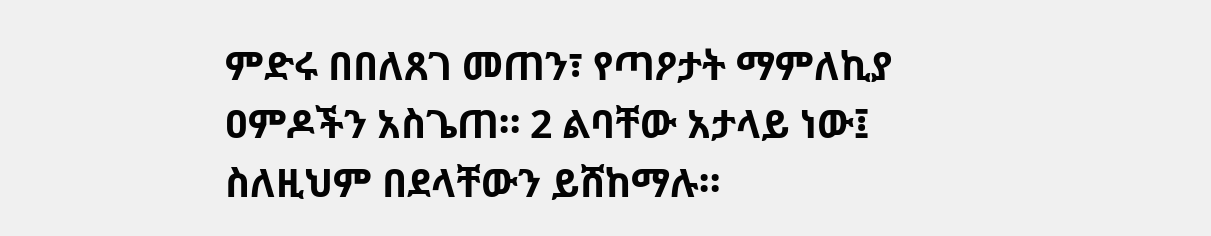ምድሩ በበለጸገ መጠን፣ የጣዖታት ማምለኪያ ዐምዶችን አስጌጠ። 2 ልባቸው አታላይ ነው፤ ስለዚህም በደላቸውን ይሸከማሉ።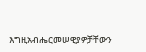እግዚአብሔርመሠዊያዎቻቸውን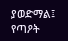ያወድማል፤ የጣዖት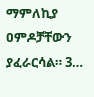ማምለኪያ ዐምዶቻቸውን ያፈራርሳል። 3…